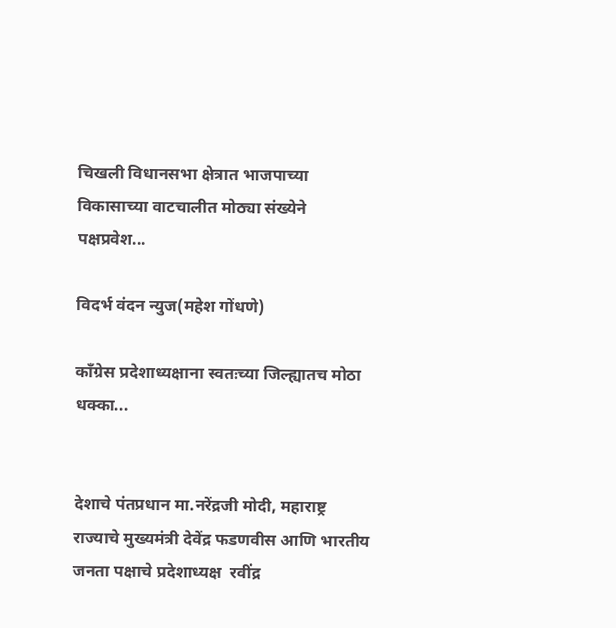चिखली विधानसभा क्षेत्रात भाजपाच्या विकासाच्या वाटचालीत मोठ्या संख्येने पक्षप्रवेश...

विदर्भ वंदन न्युज(महेश गोंधणे)

काँग्रेस प्रदेशाध्यक्षाना स्वतःच्या जिल्ह्यातच मोठा धक्का...


देशाचे पंतप्रधान मा.नरेंद्रजी मोदी, महाराष्ट्र राज्याचे मुख्यमंत्री देवेंद्र फडणवीस आणि भारतीय जनता पक्षाचे प्रदेशाध्यक्ष  रवींद्र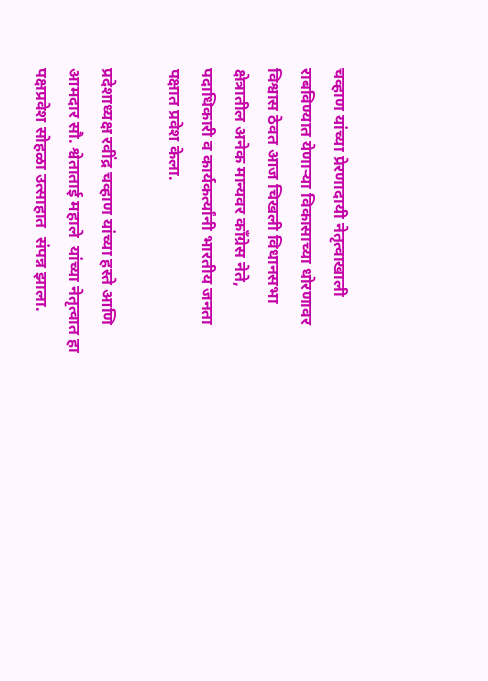चव्हाण यांच्या प्रेरणादायी नेतृत्वाखाली राबविण्यात येणाऱ्या विकासाच्या धोरणावर विश्वास ठेवत आज चिखली विधानसभा क्षेत्रातील अनेक मान्यवर काँग्रेस नेते, पदाधिकारी व कार्यकर्त्यांनी भारतीय जनता पक्षात प्रवेश केला.

प्रदेशाध्यक्ष रवींद्र चव्हाण यांच्या हस्ते आणि आमदार सौ. श्वेताताई महाले  यांच्या नेतृत्वात हा पक्षप्रवेश सोहळा उत्साहात  संपन्न झाला.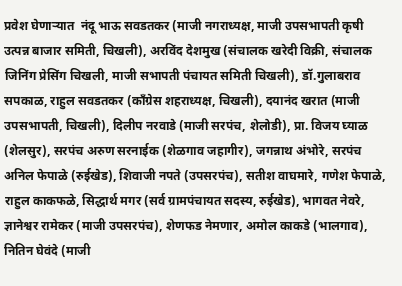प्रवेश घेणाऱ्यात  नंदू भाऊ सवडतकर (माजी नगराध्यक्ष, माजी उपसभापती कृषी उत्पन्न बाजार समिती, चिखली), अरविंद देशमुख (संचालक खरेदी विक्री, संचालक जिनिंग प्रेसिंग चिखली, माजी सभापती पंचायत समिती चिखली), डॉ.गुलाबराव सपकाळ, राहुल सवडतकर (काँग्रेस शहराध्यक्ष, चिखली), दयानंद खरात (माजी उपसभापती, चिखली), दिलीप नरवाडे (माजी सरपंच, शेलोडी), प्रा. विजय घ्याळ (शेलसुर), सरपंच अरुण सरनाईक (शेळगाव जहागीर), जगन्नाथ अंभोरे, सरपंच अनिल फेपाळे (रुईखेड), शिवाजी नपते (उपसरपंच), सतीश वाघमारे, गणेश फेपाळे, राहुल काकफळे, सिद्धार्थ मगर (सर्व ग्रामपंचायत सदस्य, रुईखेड), भागवत नेवरे, ज्ञानेश्वर रामेकर (माजी उपसरपंच), शेणफड नेमणार, अमोल काकडे (भालगाव), नितिन घेवंदे (माजी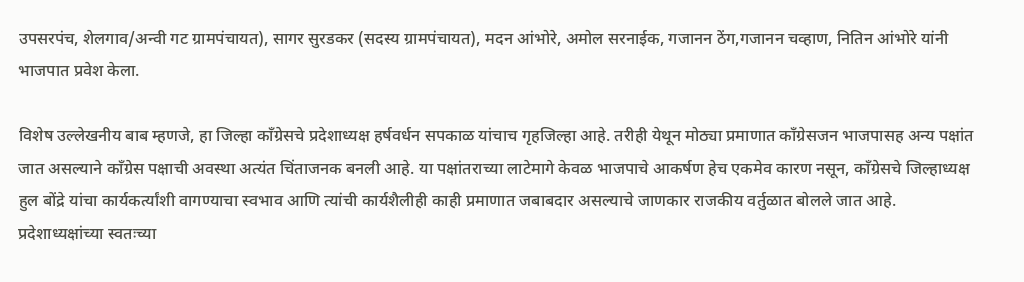उपसरपंच, शेलगाव/अन्वी गट ग्रामपंचायत), सागर सुरडकर (सदस्य ग्रामपंचायत), मदन आंभोरे, अमोल सरनाईक, गजानन ठेंग,गजानन चव्हाण, नितिन आंभोरे यांनी भाजपात प्रवेश केला.

विशेष उल्लेखनीय बाब म्हणजे, हा जिल्हा काँग्रेसचे प्रदेशाध्यक्ष हर्षवर्धन सपकाळ यांचाच गृहजिल्हा आहे. तरीही येथून मोठ्या प्रमाणात काँग्रेसजन भाजपासह अन्य पक्षांत जात असल्याने काँग्रेस पक्षाची अवस्था अत्यंत चिंताजनक बनली आहे. या पक्षांतराच्या लाटेमागे केवळ भाजपाचे आकर्षण हेच एकमेव कारण नसून, काँग्रेसचे जिल्हाध्यक्ष हुल बोंद्रे यांचा कार्यकर्त्यांशी वागण्याचा स्वभाव आणि त्यांची कार्यशैलीही काही प्रमाणात जबाबदार असल्याचे जाणकार राजकीय वर्तुळात बोलले जात आहे. प्रदेशाध्यक्षांच्या स्वतःच्या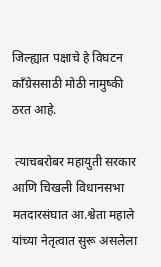जिल्ह्यात पक्षाचे हे विघटन काँग्रेससाठी मोठी नामुष्की ठरत आहे.

 त्याचबरोबर महायुती सरकार आणि चिखली विधानसभा मतदारसंघात आ.श्वेता महाले यांच्या नेतृत्वात सुरू असलेला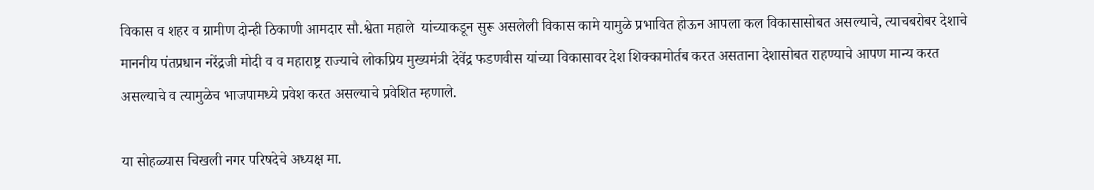विकास व शहर व ग्रामीण दोन्ही ठिकाणी आमदार सौ.श्वेता महाले  यांच्याकडून सुरू असलेली विकास कामे यामुळे प्रभावित होऊन आपला कल विकासासोबत असल्याचे, त्याचबरोबर देशाचे माननीय पंतप्रधान नरेंद्रजी मोदी व व महाराष्ट्र राज्याचे लोकप्रिय मुख्यमंत्री देवेंद्र फडणवीस यांच्या विकासावर देश शिक्कामोर्तब करत असताना देशासोबत राहण्याचे आपण मान्य करत असल्याचे व त्यामुळेच भाजपामध्ये प्रवेश करत असल्याचे प्रवेशित म्हणाले.

या सोहळ्यास चिखली नगर परिषदेचे अध्यक्ष मा.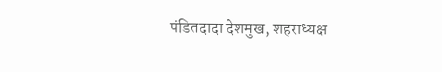पंडितदादा देशमुख, शहराध्यक्ष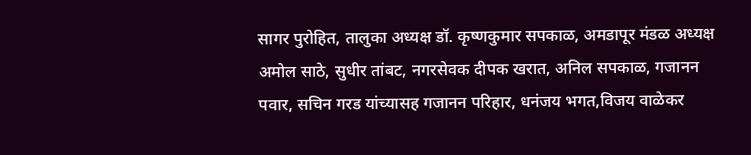सागर पुरोहित, तालुका अध्यक्ष डॉ. कृष्णकुमार सपकाळ, अमडापूर मंडळ अध्यक्ष अमोल साठे, सुधीर तांबट, नगरसेवक दीपक खरात, अनिल सपकाळ, गजानन पवार, सचिन गरड यांच्यासह गजानन परिहार, धनंजय भगत,विजय वाळेकर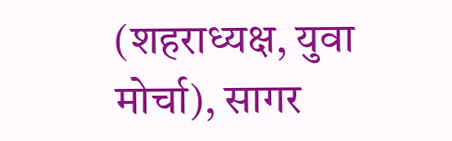(शहराध्यक्ष, युवा मोर्चा), सागर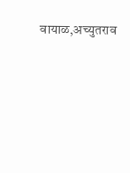वायाळ,अच्युतराव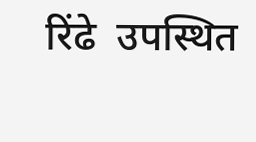रिंढे  उपस्थित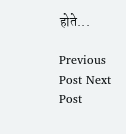होते...

Previous Post Next Post